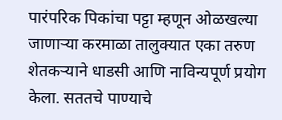पारंपरिक पिकांचा पट्टा म्हणून ओळखल्या जाणाऱ्या करमाळा तालुक्यात एका तरुण शेतकऱ्याने धाडसी आणि नाविन्यपूर्ण प्रयोग केला. सततचे पाण्याचे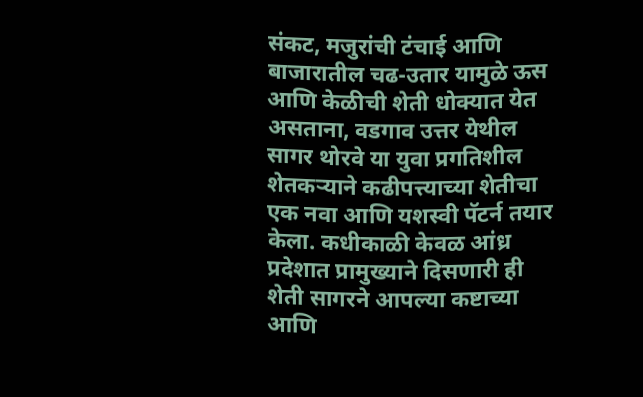संकट, मजुरांची टंचाई आणि बाजारातील चढ-उतार यामुळे ऊस आणि केळीची शेती धोक्यात येत असताना, वडगाव उत्तर येथील सागर थोरवे या युवा प्रगतिशील शेतकऱ्याने कढीपत्त्याच्या शेतीचा एक नवा आणि यशस्वी पॅटर्न तयार केला. कधीकाळी केवळ आंध्र प्रदेशात प्रामुख्याने दिसणारी ही शेती सागरने आपल्या कष्टाच्या आणि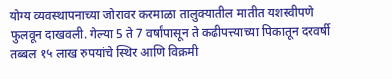योग्य व्यवस्थापनाच्या जोरावर करमाळा तालुक्यातील मातीत यशस्वीपणे फुलवून दाखवली. गेल्या 5 ते 7 वर्षांपासून ते कढीपत्त्याच्या पिकातून दरवर्षी तब्बल १५ लाख रुपयांचे स्थिर आणि विक्रमी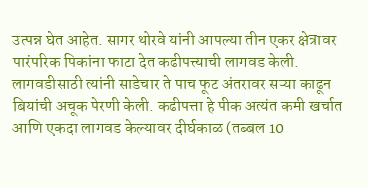उत्पन्न घेत आहेत. सागर थोरवे यांनी आपल्या तीन एकर क्षेत्रावर पारंपरिक पिकांना फाटा देत कढीपत्त्याची लागवड केली. लागवडीसाठी त्यांनी साडेचार ते पाच फूट अंतरावर सऱ्या काढून बियांची अचूक पेरणी केली. कढीपत्ता हे पीक अत्यंत कमी खर्चात आणि एकदा लागवड केल्यावर दीर्घकाळ (तब्बल 10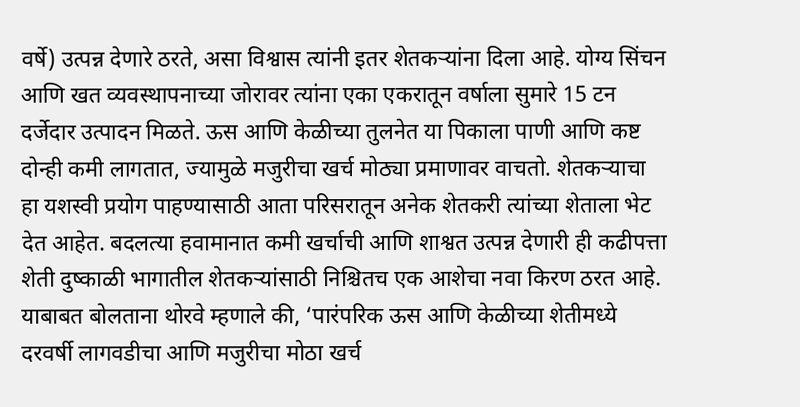वर्षे) उत्पन्न देणारे ठरते, असा विश्वास त्यांनी इतर शेतकऱ्यांना दिला आहे. योग्य सिंचन आणि खत व्यवस्थापनाच्या जोरावर त्यांना एका एकरातून वर्षाला सुमारे 15 टन दर्जेदार उत्पादन मिळते. ऊस आणि केळीच्या तुलनेत या पिकाला पाणी आणि कष्ट दोन्ही कमी लागतात, ज्यामुळे मजुरीचा खर्च मोठ्या प्रमाणावर वाचतो. शेतकऱ्याचा हा यशस्वी प्रयोग पाहण्यासाठी आता परिसरातून अनेक शेतकरी त्यांच्या शेताला भेट देत आहेत. बदलत्या हवामानात कमी खर्चाची आणि शाश्वत उत्पन्न देणारी ही कढीपत्ता शेती दुष्काळी भागातील शेतकऱ्यांसाठी निश्चितच एक आशेचा नवा किरण ठरत आहे. याबाबत बोलताना थोरवे म्हणाले की, ‘पारंपरिक ऊस आणि केळीच्या शेतीमध्ये दरवर्षी लागवडीचा आणि मजुरीचा मोठा खर्च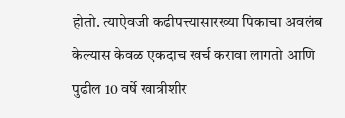होतो. त्याऐवजी कढीपत्त्यासारख्या पिकाचा अवलंब केल्यास केवळ एकदाच खर्च करावा लागतो आणि पुढील 10 वर्षे खात्रीशीर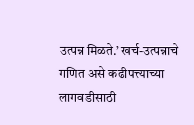उत्पन्न मिळते.’ खर्च-उत्पन्नाचे गणित असे कढीपत्त्याच्या लागवडीसाठी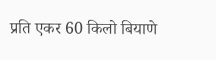प्रति एकर 60 किलो बियाणे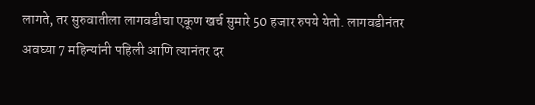लागते, तर सुरुवातीला लागवडीचा एकूण खर्च सुमारे 50 हजार रुपये येतो. लागवडीनंतर अवघ्या 7 महिन्यांनी पहिली आणि त्यानंतर दर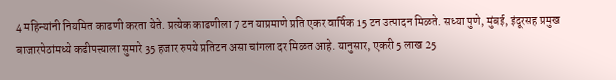4 महिन्यांनी नियमित काढणी करता येते. प्रत्येक काढणीला 7 टन याप्रमाणे प्रति एकर वार्षिक 15 टन उत्पादन मिळते. सध्या पुणे, मुंबई, इंदूरसह प्रमुख बाजारपेठांमध्ये कढीपत्त्याला सुमारे 35 हजार रुपये प्रतिटन असा चांगला दर मिळत आहे. यानुसार, एकरी 5 लाख 25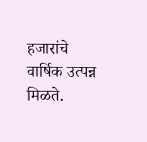हजारांचे वार्षिक उत्पन्न मिळते.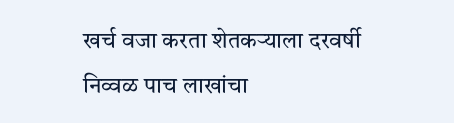खर्च वजा करता शेतकऱ्याला दरवर्षी निव्वळ पाच लाखांचा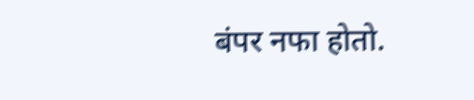बंपर नफा होतो.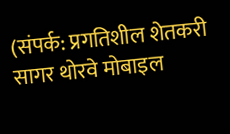(संपर्क: प्रगतिशील शेतकरी सागर थोरवे मोबाइल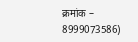क्रमांक – 8999073586)